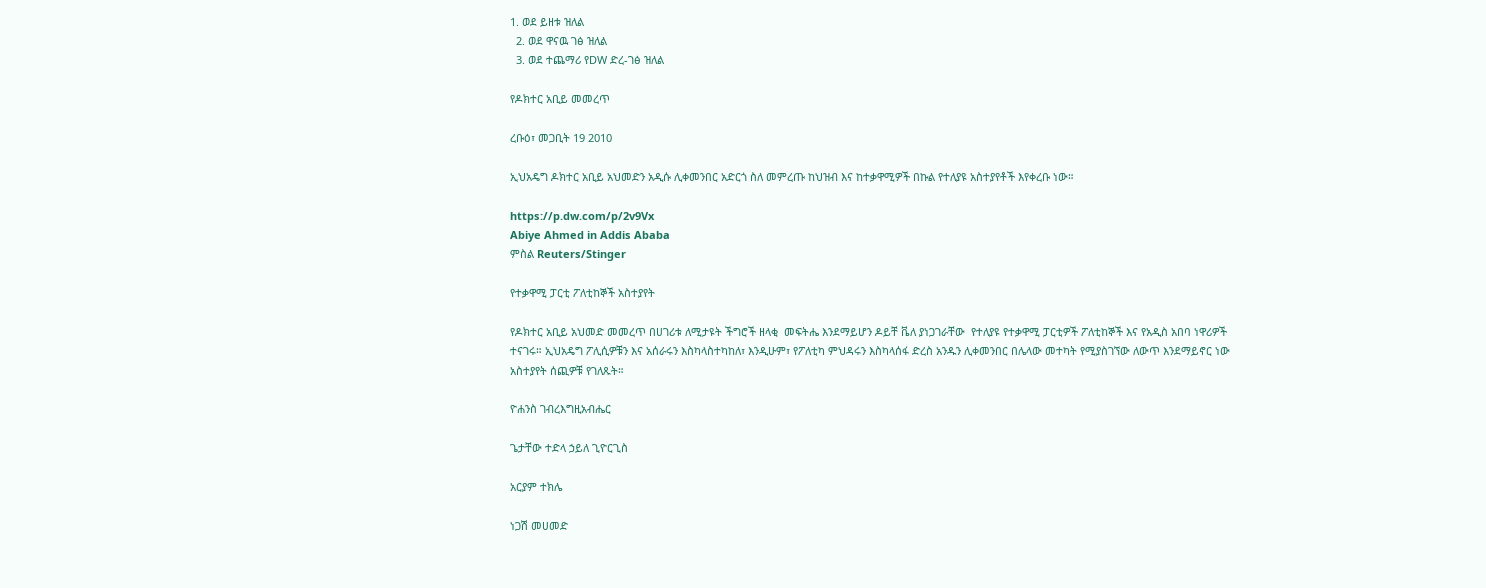1. ወደ ይዘቱ ዝለል
  2. ወደ ዋናዉ ገፅ ዝለል
  3. ወደ ተጨማሪ የDW ድረ-ገፅ ዝለል

የዶክተር አቢይ መመረጥ

ረቡዕ፣ መጋቢት 19 2010

ኢህአዴግ ዶክተር አቢይ አህመድን አዲሱ ሊቀመንበር አድርጎ ስለ መምረጡ ከህዝብ እና ከተቃዋሚዎች በኩል የተለያዩ አስተያየቶች እየቀረቡ ነው።

https://p.dw.com/p/2v9Vx
Abiye Ahmed in Addis Ababa
ምስል Reuters/Stinger

የተቃዋሚ ፓርቲ ፖለቲከኞች አስተያየት

የዶክተር አቢይ አህመድ መመረጥ በሀገሪቱ ለሚታዩት ችግሮች ዘላቂ  መፍትሔ እንደማይሆን ዶይቸ ቬለ ያነጋገራቸው  የተለያዩ የተቃዋሚ ፓርቲዎች ፖለቲከኞች እና የአዲስ አበባ ነዋሪዎች ተናገሩ። ኢህአዴግ ፖሊሲዎቹን እና አሰራሩን እስካላስተካከለ፣ እንዲሁም፣ የፖለቲካ ምህዳሩን እስካላሰፋ ድረስ አንዱን ሊቀመንበር በሌላው መተካት የሚያስገኘው ለውጥ እንደማይኖር ነው አስተያየት ሰጪዎቹ የገለጹት።

ዮሐንስ ገብረእግዚአብሔር

ጌታቸው ተድላ ኃይለ ጊዮርጊስ

አርያም ተክሌ

ነጋሽ መሀመድ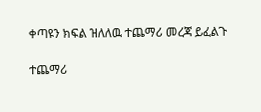ቀጣዩን ክፍል ዝለለዉ ተጨማሪ መረጃ ይፈልጉ

ተጨማሪ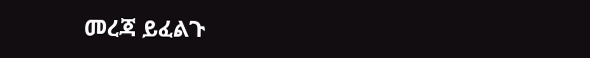መረጃ ይፈልጉ